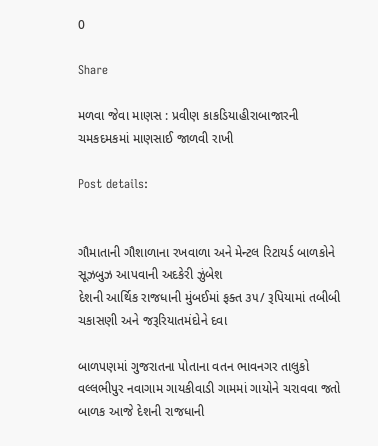0

Share

મળવા જેવા માણસ : પ્રવીણ કાકડિયાહીરાબાજારની ચમકદમકમાં માણસાઈ જાળવી રાખી

Post details:


ગૌમાતાની ગૌશાળાના રખવાળા અને મેન્ટલ રિટાયર્ડ બાળકોને સૂઝબુઝ આપવાની અદકેરી ઝુંબેશ
દેશની આર્થિક રાજધાની મુંબઈમાં ફક્ત ૩૫/ રૂપિયામાં તબીબી ચકાસણી અને જરૂરિયાતમંદોને દવા

બાળપણમાં ગુજરાતના પોતાના વતન ભાવનગર તાલુકો વલ્લભીપુર નવાગામ ગાયકીવાડી ગામમાં ગાયોને ચરાવવા જતો બાળક આજે દેશની રાજધાની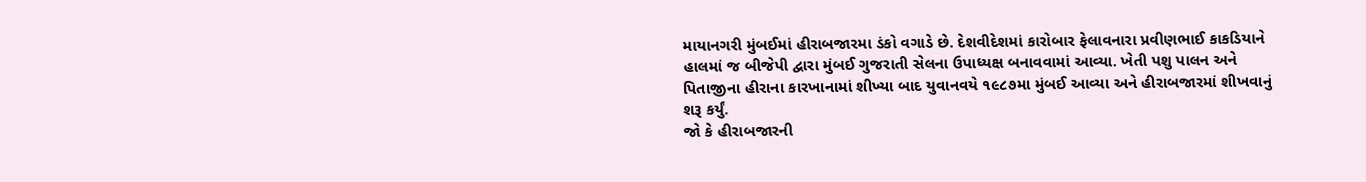માયાનગરી મુંબઈમાં હીરાબજારમા ડંકો વગાડે છે. દેશવીદેશમાં કારોબાર ફેલાવનારા પ્રવીણભાઈ કાકડિયાને હાલમાં જ બીજેપી દ્વારા મુંબઈ ગુજરાતી સેલના ઉપાધ્યક્ષ બનાવવામાં આવ્યા. ખેતી પશુ પાલન અને પિતાજીના હીરાના કારખાનામાં શીખ્યા બાદ યુવાનવયે ૧૯૮૭મા મુંબઈ આવ્યા અને હીરાબજારમાં શીખવાનું શરૂ કર્યું.
જો કે હીરાબજારની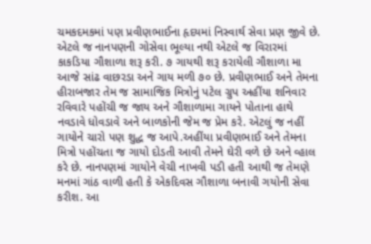ચમકદમકમાં પણ પ્રવીણભાઈના હૃદયમાં નિસ્વાર્થ સેવા પ્રણ જીવે છે. એટલે જ નાનપણની ગોસેવા ભૂલ્યા નથી એટલે જ વિરારમાં કાકડિયા ગૌશાળા શરૂ કરી. ૭ ગાયથી શરૂ કરાયેલી ગૌશાળા મા આજે સાંઢ વાછરડા અને ગાય મળી ૭૦ છે. પ્રવીણભાઈ અને તેમના હીરાબજાર તેમ જ સામાજિક મિત્રોનું પટેલ ગ્રુપ અહીંયા શનિવાર રવિવારે પહોંચી જ જાય અને ગૌશાળામા ગાયને પોતાના હાથે નવડાવે ધોવડાવે અને બાળકોની જેમ જ પ્રેમ કરે. એટલું જ નહીં ગાયોને ચારો પણ શુદ્ધ જ આપે.અહીંયા પ્રવીણભાઈ અને તેમના મિત્રો પહોંચતા જ ગાયો દોડતી આવી તેમને ઘેરી વળે છે અને વ્હાલ કરે છે. નાનપણમાં ગાયોને વેચી નાખવી પડી હતી આથી જ તેમણે મનમાં ગાંઠ વાળી હતી કે એકદિવસ ગૌશાળા બનાવી ગયોની સેવા કરીશ. આ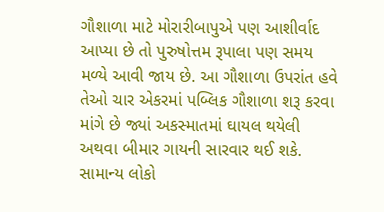ગૌશાળા માટે મોરારીબાપુએ પણ આશીર્વાદ આપ્યા છે તો પુરુષોત્તમ રૂપાલા પણ સમય મળ્યે આવી જાય છે. આ ગૌશાળા ઉપરાંત હવે તેઓ ચાર એકરમાં પબ્લિક ગૌશાળા શરૂ કરવા માંગે છે જ્યાં અકસ્માતમાં ઘાયલ થયેલી અથવા બીમાર ગાયની સારવાર થઈ શકે. સામાન્ય લોકો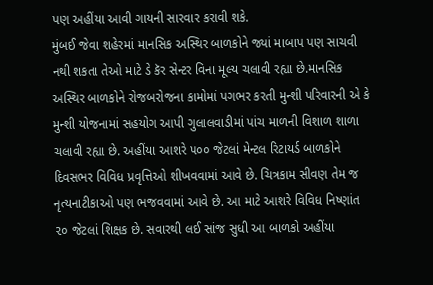પણ અહીંયા આવી ગાયની સારવાર કરાવી શકે.
મુંબઈ જેવા શહેરમાં માનસિક અસ્થિર બાળકોને જ્યાં માબાપ પણ સાચવી નથી શકતા તેઓ માટે ડે કૅર સેન્ટર વિના મૂલ્ય ચલાવી રહ્યા છે.માનસિક અસ્થિર બાળકોને રોજબરોજના કામોમાં પગભર કરતી મુન્શી પરિવારની એ કે મુન્શી યોજનામાં સહયોગ આપી ગુલાલવાડીમાં પાંચ માળની વિશાળ શાળા ચલાવી રહ્યા છે. અહીંયા આશરે ૫૦૦ જેટલાં મેન્ટલ રિટાયર્ડ બાળકોને દિવસભર વિવિધ પ્રવૃત્તિઓ શીખવવામાં આવે છે. ચિત્રકામ સીવણ તેમ જ નૃત્યનાટીકાઓ પણ ભજવવામાં આવે છે. આ માટે આશરે વિવિધ નિષ્ણાંત ૨૦ જેટલાં શિક્ષક છે. સવારથી લઈ સાંજ સુધી આ બાળકો અહીંયા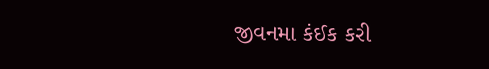જીવનમા કંઈક કરી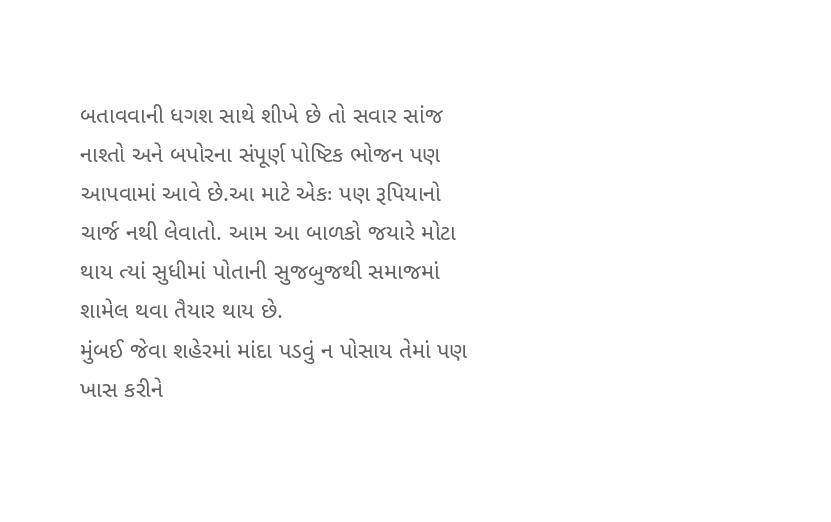બતાવવાની ધગશ સાથે શીખે છે તો સવાર સાંજ નાશ્તો અને બપોરના સંપૂર્ણ પોષ્ટિક ભોજન પણ આપવામાં આવે છે.આ માટે એકઃ પણ રૂપિયાનો ચાર્જ નથી લેવાતો. આમ આ બાળકો જયારે મોટા થાય ત્યાં સુધીમાં પોતાની સુજબુજથી સમાજમાં શામેલ થવા તૈયાર થાય છે.
મુંબઈ જેવા શહેરમાં માંદા પડવું ન પોસાય તેમાં પણ ખાસ કરીને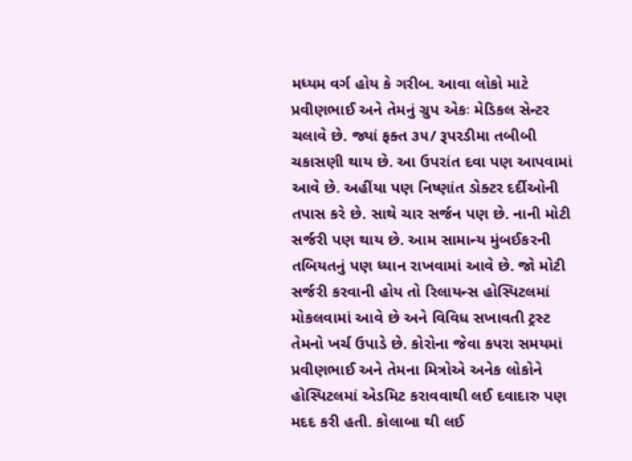મધ્યમ વર્ગ હોય કે ગરીબ. આવા લોકો માટે પ્રવીણભાઈ અને તેમનું ગ્રુપ એકઃ મેડિકલ સેન્ટર ચલાવે છે. જ્યાં ફક્ત ૩૫/ રૂપરડીમા તબીબી ચકાસણી થાય છે. આ ઉપરાંત દવા પણ આપવામાં આવે છે. અહીંયા પણ નિષ્ણાંત ડોક્ટર દર્દીઓની તપાસ કરે છે. સાથે ચાર સર્જન પણ છે. નાની મોટી સર્જરી પણ થાય છે. આમ સામાન્ય મુંબઈકરની તબિયતનું પણ ધ્યાન રાખવામાં આવે છે. જો મોટી સર્જરી કરવાની હોય તો રિલાયન્સ હોસ્પિટલમાં મોકલવામાં આવે છે અને વિવિધ સખાવતી ટ્રસ્ટ તેમનો ખર્ચ ઉપાડે છે. કોરોના જેવા કપરા સમયમાં પ્રવીણભાઈ અને તેમના મિત્રોએ અનેક લોકોને હોસ્પિટલમાં એડમિટ કરાવવાથી લઈ દવાદારુ પણ મદદ કરી હતી. કોલાબા થી લઈ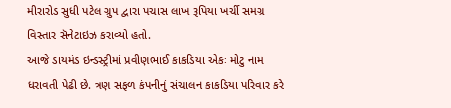મીરારોડ સુધી પટેલ ગ્રુપ દ્વારા પચાસ લાખ રૂપિયા ખર્ચી સમગ્ર વિસ્તાર સૅનેટાઇઝ કરાવ્યો હતો.
આજે ડાયમંડ ઇન્ડસ્ટ્રીમાં પ્રવીણભાઈ કાકડિયા એકઃ મોટુ નામ ધરાવતી પેઢી છે. ત્રણ સફળ કંપનીનું સંચાલન કાકડિયા પરિવાર કરે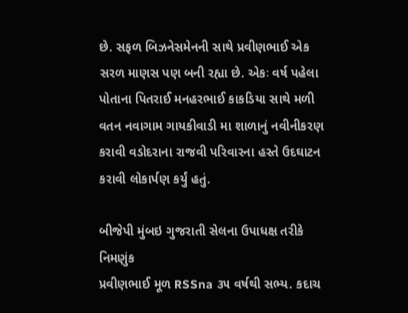છે. સફળ બિઝનેસમેનની સાથે પ્રવીણભાઈ એક સરળ માણસ પણ બની રહ્યા છે. એકઃ વર્ષ પહેલા પોતાના પિતરાઈ મનહરભાઈ કાકડિયા સાથે મળી વતન નવાગામ ગાયકીવાડી મા શાળાનું નવીનીકરણ કરાવી વડોદરાના રાજવી પરિવારના હસ્તે ઉદઘાટન કરાવી લોકાર્પણ કર્યું હતું.

બીજેપી મુંબઇ ગુજરાતી સેલના ઉપાધક્ષ તરીકે નિમણુંક
પ્રવીણભાઈ મૂળ RSSna ૩૫ વર્ષથી સભ્ય. કદાચ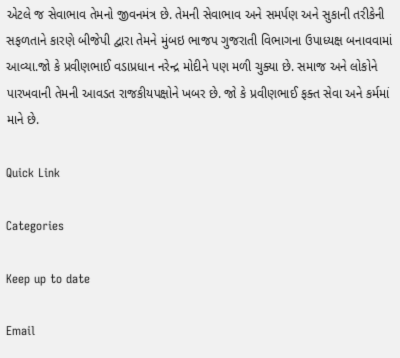એટલે જ સેવાભાવ તેમનો જીવનમંત્ર છે. તેમની સેવાભાવ અને સમર્પણ અને સુકાની તરીકેની સફળતાને કારણે બીજેપી દ્વારા તેમને મુંબઇ ભાજપ ગુજરાતી વિભાગના ઉપાધ્યક્ષ બનાવવામાં આવ્યા.જો કે પ્રવીણભાઈ વડાપ્રધાન નરેન્દ્ર મોદીને પણ મળી ચુક્યા છે. સમાજ અને લોકોને પારખવાની તેમની આવડત રાજકીયપક્ષોને ખબર છે. જો કે પ્રવીણભાઈ ફક્ત સેવા અને કર્મમાં માને છે.

Quick Link

Categories

Keep up to date

Email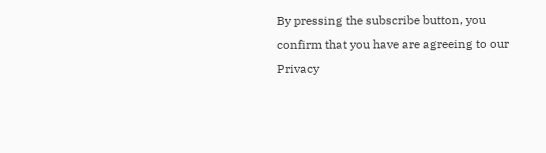By pressing the subscribe button, you confirm that you have are agreeing to our Privacy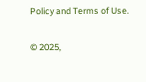Policy and Terms of Use.

© 2025,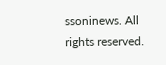ssoninews. All rights reserved.